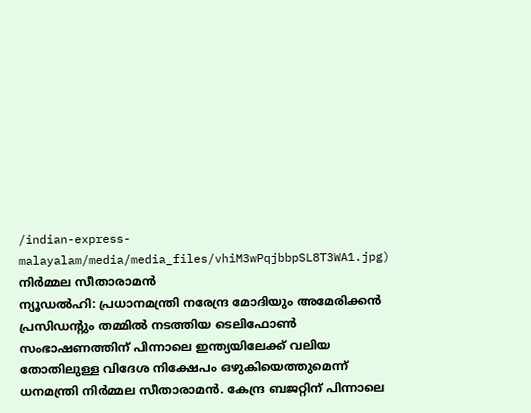/indian-express-malayalam/media/media_files/vhiM3wPqjbbpSL8T3WA1.jpg)
നിർമ്മല സീതാരാമൻ
ന്യൂഡൽഹി: പ്രധാനമന്ത്രി നരേന്ദ്ര മോദിയും അമേരിക്കൻ പ്രസിഡന്റും തമ്മിൽ നടത്തിയ ടെലിഫോൺ സംഭാഷണത്തിന് പിന്നാലെ ഇന്ത്യയിലേക്ക് വലിയ തോതിലുള്ള വിദേശ നിക്ഷേപം ഒഴുകിയെത്തുമെന്ന് ധനമന്ത്രി നിർമ്മല സീതാരാമൻ. കേന്ദ്ര ബജറ്റിന് പിന്നാലെ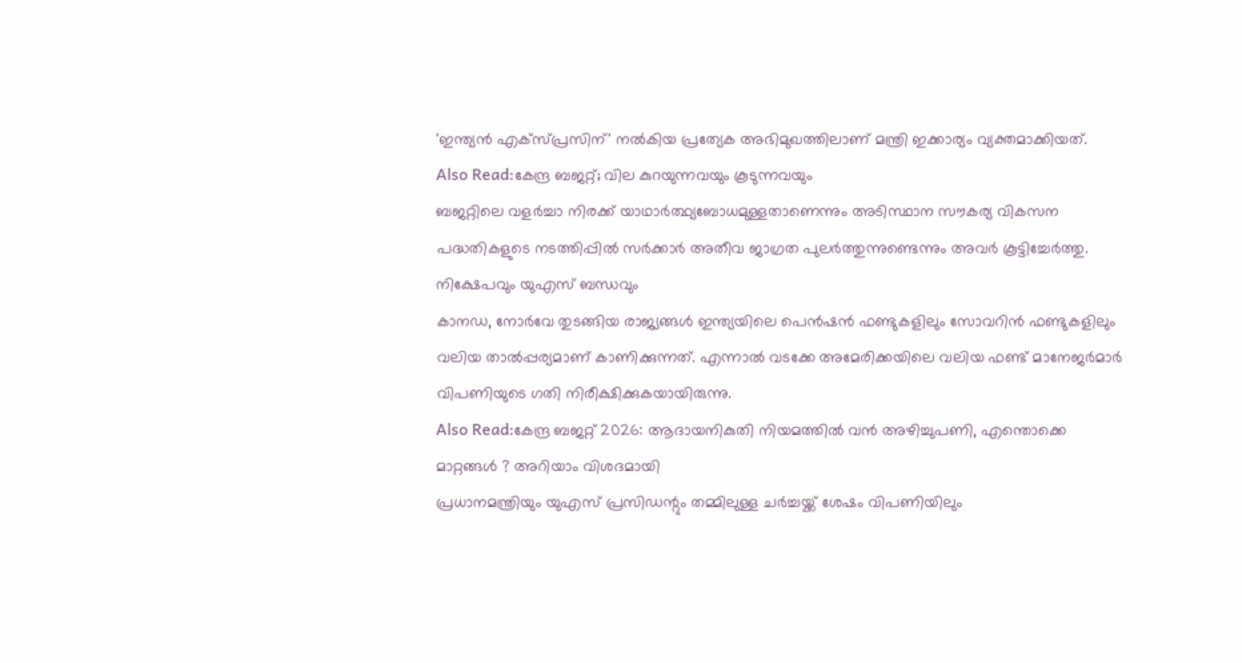'ഇന്ത്യൻ എക്സ്പ്രസിന്' നൽകിയ പ്രത്യേക അഭിമുഖത്തിലാണ് മന്ത്രി ഇക്കാര്യം വ്യക്തമാക്കിയത്.
Also Read:കേന്ദ്ര ബജറ്റ്; വില കുറയുന്നവയും കൂടുന്നവയും
ബജറ്റിലെ വളർച്ചാ നിരക്ക് യാഥാർത്ഥ്യബോധമുള്ളതാണെന്നും അടിസ്ഥാന സൗകര്യ വികസന പദ്ധതികളുടെ നടത്തിപ്പിൽ സർക്കാർ അതീവ ജാഗ്രത പുലർത്തുന്നുണ്ടെന്നും അവർ കൂട്ടിച്ചേർത്തു.
നിക്ഷേപവും യുഎസ് ബന്ധവും
കാനഡ, നോർവേ തുടങ്ങിയ രാജ്യങ്ങൾ ഇന്ത്യയിലെ പെൻഷൻ ഫണ്ടുകളിലും സോവറിൻ ഫണ്ടുകളിലും വലിയ താൽപ്പര്യമാണ് കാണിക്കുന്നത്. എന്നാൽ വടക്കേ അമേരിക്കയിലെ വലിയ ഫണ്ട് മാനേജർമാർ വിപണിയുടെ ഗതി നിരീക്ഷിക്കുകയായിരുന്നു.
Also Read:കേന്ദ്ര ബജറ്റ് 2026: ആദായനികുതി നിയമത്തിൽ വൻ അഴിച്ചുപണി, എന്തൊക്കെ മാറ്റങ്ങൾ ? അറിയാം വിശദമായി
പ്രധാനമന്ത്രിയും യുഎസ് പ്രസിഡന്റും തമ്മിലുള്ള ചർച്ചയ്ക്ക് ശേഷം വിപണിയിലും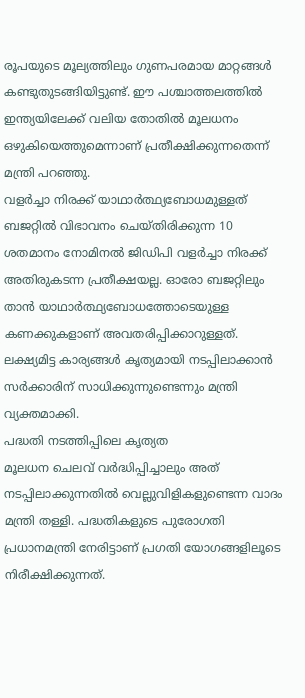രൂപയുടെ മൂല്യത്തിലും ഗുണപരമായ മാറ്റങ്ങൾ കണ്ടുതുടങ്ങിയിട്ടുണ്ട്. ഈ പശ്ചാത്തലത്തിൽ ഇന്ത്യയിലേക്ക് വലിയ തോതിൽ മൂലധനം ഒഴുകിയെത്തുമെന്നാണ് പ്രതീക്ഷിക്കുന്നതെന്ന് മന്ത്രി പറഞ്ഞു.
വളർച്ചാ നിരക്ക് യാഥാർത്ഥ്യബോധമുള്ളത്
ബജറ്റിൽ വിഭാവനം ചെയ്തിരിക്കുന്ന 10 ശതമാനം നോമിനൽ ജിഡിപി വളർച്ചാ നിരക്ക് അതിരുകടന്ന പ്രതീക്ഷയല്ല. ഓരോ ബജറ്റിലും താൻ യാഥാർത്ഥ്യബോധത്തോടെയുള്ള കണക്കുകളാണ് അവതരിപ്പിക്കാറുള്ളത്. ലക്ഷ്യമിട്ട കാര്യങ്ങൾ കൃത്യമായി നടപ്പിലാക്കാൻ സർക്കാരിന് സാധിക്കുന്നുണ്ടെന്നും മന്ത്രി വ്യക്തമാക്കി.
പദ്ധതി നടത്തിപ്പിലെ കൃത്യത
മൂലധന ചെലവ് വർദ്ധിപ്പിച്ചാലും അത് നടപ്പിലാക്കുന്നതിൽ വെല്ലുവിളികളുണ്ടെന്ന വാദം മന്ത്രി തള്ളി. പദ്ധതികളുടെ പുരോഗതി പ്രധാനമന്ത്രി നേരിട്ടാണ് പ്രഗതി യോഗങ്ങളിലൂടെ നിരീക്ഷിക്കുന്നത്.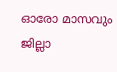ഓരോ മാസവും ജില്ലാ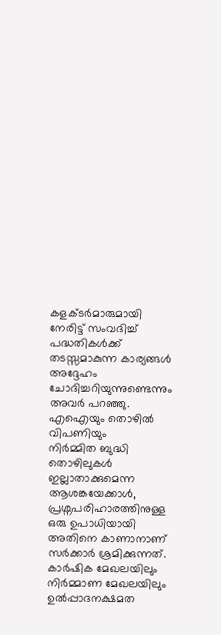കളക്ടർമാരുമായി നേരിട്ട് സംവദിച്ച് പദ്ധതികൾക്ക് തടസ്സമാകുന്ന കാര്യങ്ങൾ അദ്ദേഹം ചോദിച്ചറിയുന്നുണ്ടെന്നും അവർ പറഞ്ഞു.
എഐയും തൊഴിൽ വിപണിയും
നിർമ്മിത ബുദ്ധി തൊഴിലുകൾ ഇല്ലാതാക്കുമെന്ന ആശങ്കയേക്കാൾ, പ്രശ്നപരിഹാരത്തിനുള്ള ഒരു ഉപാധിയായി അതിനെ കാണാനാണ് സർക്കാർ ശ്രമിക്കുന്നത്.
കാർഷിക മേഖലയിലും നിർമ്മാണ മേഖലയിലും ഉൽപ്പാദനക്ഷമത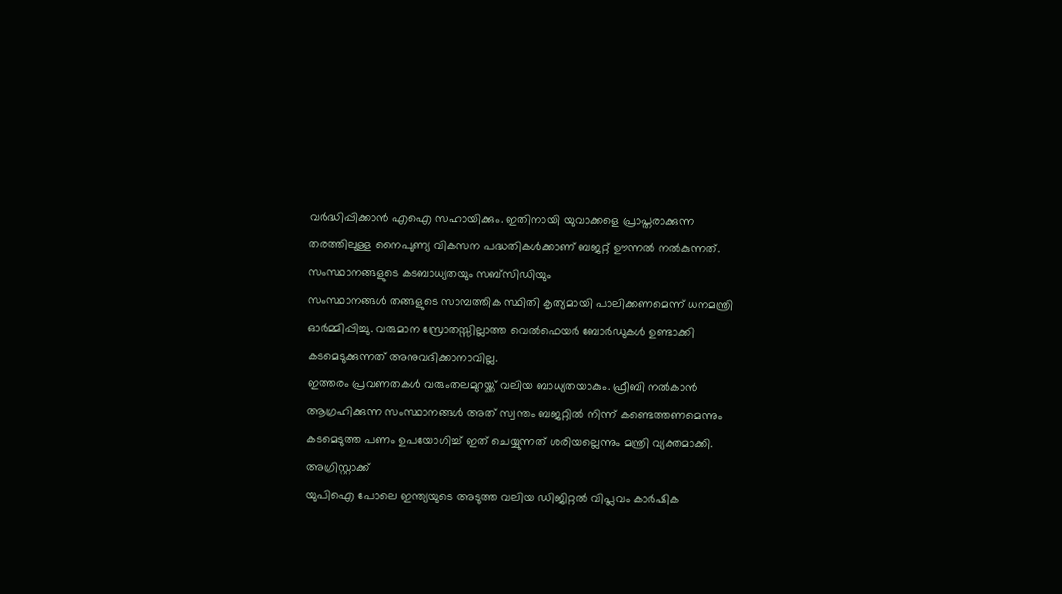വർദ്ധിപ്പിക്കാൻ എഐ സഹായിക്കും. ഇതിനായി യുവാക്കളെ പ്രാപ്തരാക്കുന്ന തരത്തിലുള്ള നൈപുണ്യ വികസന പദ്ധതികൾക്കാണ് ബജറ്റ് ഊന്നൽ നൽകുന്നത്.
സംസ്ഥാനങ്ങളുടെ കടബാധ്യതയും സബ്സിഡിയും
സംസ്ഥാനങ്ങൾ തങ്ങളുടെ സാമ്പത്തിക സ്ഥിതി കൃത്യമായി പാലിക്കണമെന്ന് ധനമന്ത്രി ഓർമ്മിപ്പിച്ചു. വരുമാന സ്രോതസ്സില്ലാത്ത വെൽഫെയർ ബോർഡുകൾ ഉണ്ടാക്കി കടമെടുക്കുന്നത് അനുവദിക്കാനാവില്ല.
ഇത്തരം പ്രവണതകൾ വരുംതലമുറയ്ക്ക് വലിയ ബാധ്യതയാകും. ഫ്രീബി നൽകാൻ ആഗ്രഹിക്കുന്ന സംസ്ഥാനങ്ങൾ അത് സ്വന്തം ബജറ്റിൽ നിന്ന് കണ്ടെത്തണമെന്നും കടമെടുത്ത പണം ഉപയോഗിച്ച് ഇത് ചെയ്യുന്നത് ശരിയല്ലെന്നും മന്ത്രി വ്യക്തമാക്കി.
അഗ്രിസ്റ്റാക്ക്
യുപിഐ പോലെ ഇന്ത്യയുടെ അടുത്ത വലിയ ഡിജിറ്റൽ വിപ്ലവം കാർഷിക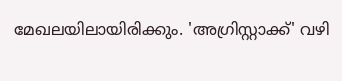മേഖലയിലായിരിക്കും. 'അഗ്രിസ്റ്റാക്ക്' വഴി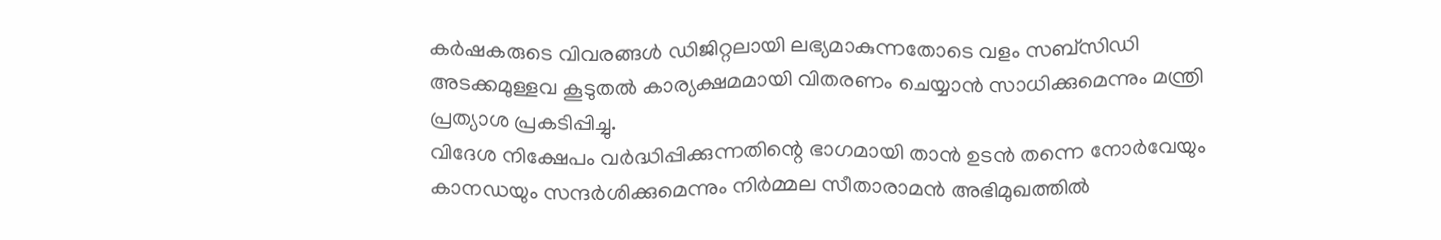കർഷകരുടെ വിവരങ്ങൾ ഡിജിറ്റലായി ലഭ്യമാകുന്നതോടെ വളം സബ്സിഡി അടക്കമുള്ളവ കൂടുതൽ കാര്യക്ഷമമായി വിതരണം ചെയ്യാൻ സാധിക്കുമെന്നും മന്ത്രി പ്രത്യാശ പ്രകടിപ്പിച്ചു.
വിദേശ നിക്ഷേപം വർദ്ധിപ്പിക്കുന്നതിന്റെ ഭാഗമായി താൻ ഉടൻ തന്നെ നോർവേയും കാനഡയും സന്ദർശിക്കുമെന്നും നിർമ്മല സീതാരാമൻ അഭിമുഖത്തിൽ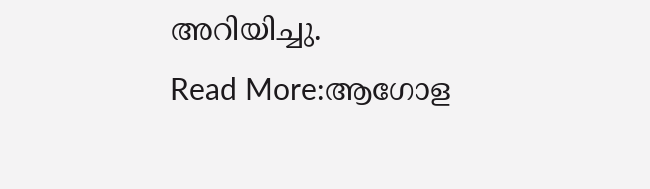അറിയിച്ചു.
Read More:ആഗോള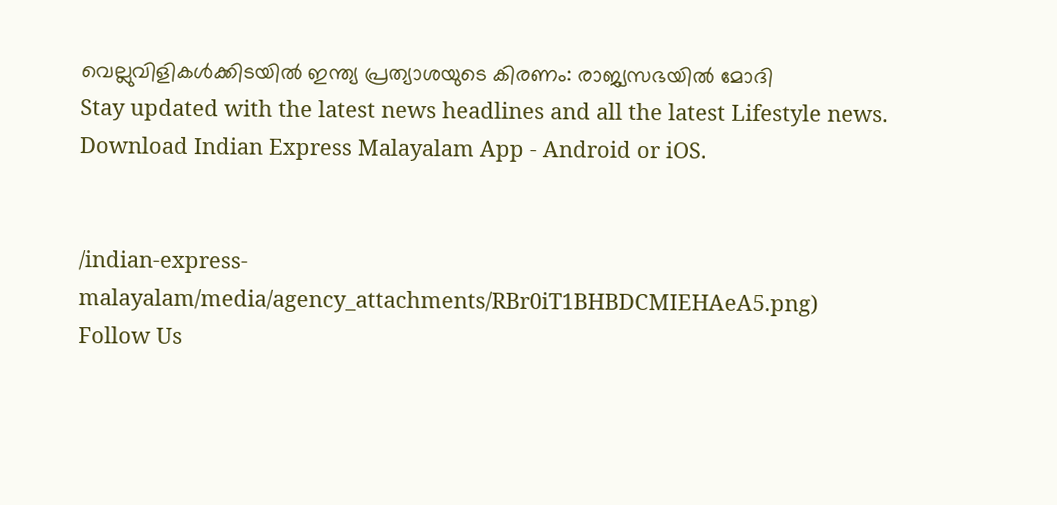വെല്ലുവിളികൾക്കിടയിൽ ഇന്ത്യ പ്രത്യാശയുടെ കിരണം: രാജ്യസഭയിൽ മോദി
Stay updated with the latest news headlines and all the latest Lifestyle news. Download Indian Express Malayalam App - Android or iOS.


/indian-express-malayalam/media/agency_attachments/RBr0iT1BHBDCMIEHAeA5.png)
Follow Us